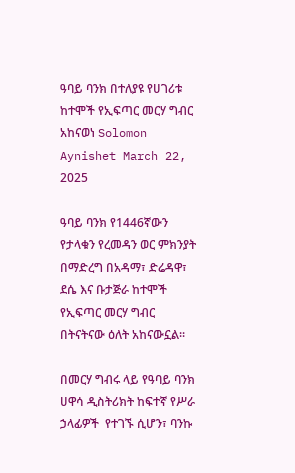ዓባይ ባንክ በተለያዩ የሀገሪቱ ከተሞች የኢፍጣር መርሃ ግብር አከናወነ Solomon Aynishet March 22, 2025

ዓባይ ባንክ የ1446ኛውን የታላቁን የረመዳን ወር ምክንያት በማድረግ በአዳማ፣ ድሬዳዋ፣ ደሴ እና ቡታጅራ ከተሞች የኢፍጣር መርሃ ግብር በትናትናው ዕለት አከናውኗል፡፡

በመርሃ ግብሩ ላይ የዓባይ ባንክ ሀዋሳ ዲስትሪክት ከፍተኛ የሥራ ኃላፊዎች  የተገኙ ሲሆን፣ ባንኩ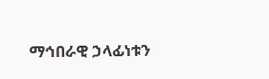ማኅበራዊ ኃላፊነቱን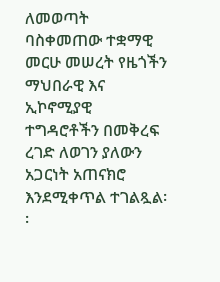ለመወጣት ባስቀመጠው ተቋማዊ መርሁ መሠረት የዜጎችን ማህበራዊ እና ኢኮኖሚያዊ ተግዳሮቶችን በመቅረፍ ረገድ ለወገን ያለውን አጋርነት አጠናክሮ እንደሚቀጥል ተገልጿል፡፡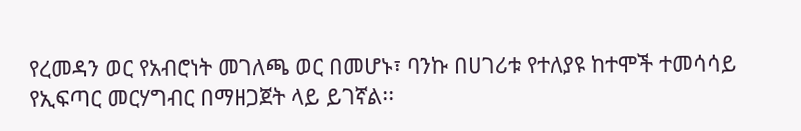የረመዳን ወር የአብሮነት መገለጫ ወር በመሆኑ፣ ባንኩ በሀገሪቱ የተለያዩ ከተሞች ተመሳሳይ የኢፍጣር መርሃግብር በማዘጋጀት ላይ ይገኛል፡፡